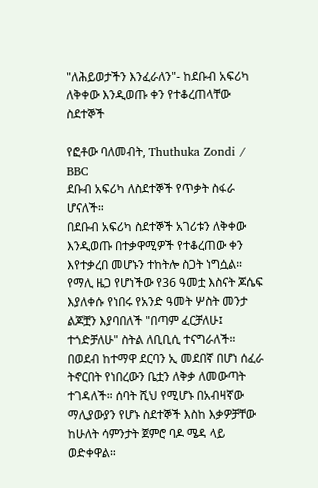"ለሕይወታችን እንፈራለን"- ከደቡብ አፍሪካ ለቅቀው እንዲወጡ ቀን የተቆረጠላቸው ስደተኞች

የፎቶው ባለመብት, Thuthuka Zondi / BBC
ደቡብ አፍሪካ ለስደተኞች የጥቃት ስፋራ ሆናለች።
በደቡብ አፍሪካ ስደተኞች አገሪቱን ለቅቀው እንዲወጡ በተቃዋሚዎች የተቆረጠው ቀን እየተቃረበ መሆኑን ተከትሎ ስጋት ነግሷል።
የማሊ ዜጋ የሆነችው የ36 ዓመቷ እስናት ጆሴፍ እያለቀሱ የነበሩ የአንድ ዓመት ሦስት መንታ ልጆቿን እያባበለች "በጣም ፈርቻለሁ፤ ተጎድቻለሁ" ስትል ለቢቢሲ ተናግራለች።
በወደብ ከተማዋ ደርባን ኢ መደበኛ በሆነ ሰፈራ ትኖርበት የነበረውን ቤቷን ለቅቃ ለመውጣት ተገዳለች። ሰባት ሺህ የሚሆኑ በአብዛኛው ማሊያውያን የሆኑ ስደተኞች እስከ እቃዎቻቸው ከሁለት ሳምንታት ጀምሮ ባዶ ሜዳ ላይ ወድቀዋል።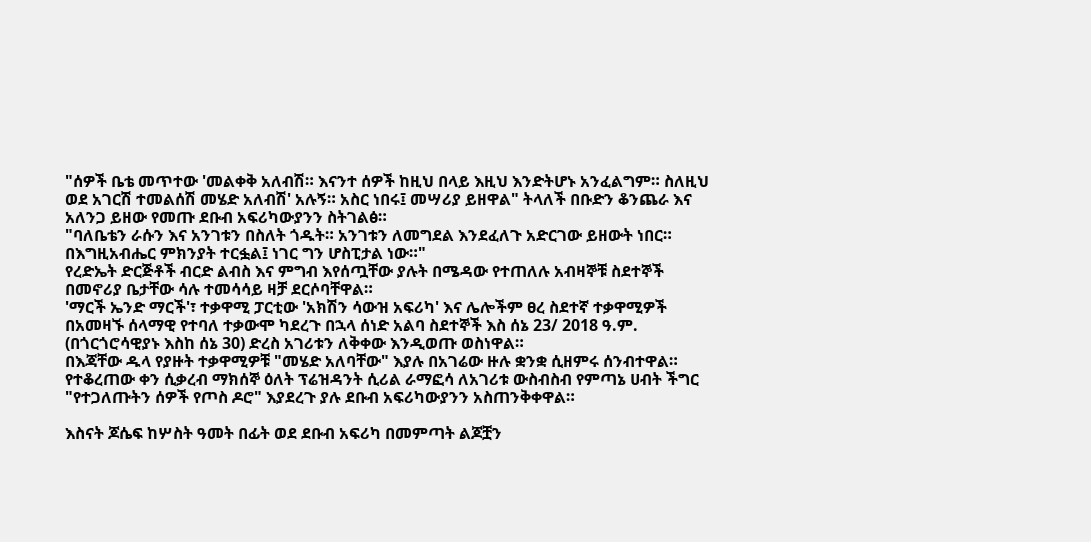"ሰዎች ቤቴ መጥተው 'መልቀቅ አለብሽ። እናንተ ሰዎች ከዚህ በላይ እዚህ እንድትሆኑ አንፈልግም። ስለዚህ ወደ አገርሽ ተመልሰሽ መሄድ አለብሽ' አሉኝ። አስር ነበሩ፤ መሣሪያ ይዘዋል" ትላለች በቡድን ቆንጨራ እና አለንጋ ይዘው የመጡ ደቡብ አፍሪካውያንን ስትገልፅ።
"ባለቤቴን ራሱን እና አንገቱን በስለት ጎዱት። አንገቱን ለመግደል እንደፈለጉ አድርገው ይዘውት ነበር። በእግዚአብሔር ምክንያት ተርፏል፤ ነገር ግን ሆስፒታል ነው።"
የረድኤት ድርጅቶች ብርድ ልብስ እና ምግብ እየሰጧቸው ያሉት በሜዳው የተጠለሉ አብዛኞቹ ስደተኞች በመኖሪያ ቤታቸው ሳሉ ተመሳሳይ ዛቻ ደርሶባቸዋል።
'ማርች ኤንድ ማርች'፣ ተቃዋሚ ፓርቲው 'አክሽን ሳውዝ አፍሪካ' እና ሌሎችም ፀረ ስደተኛ ተቃዋሚዎች በአመዛኙ ሰላማዊ የተባለ ተቃውሞ ካደረጉ በኋላ ሰነድ አልባ ስደተኞች እስ ሰኔ 23/ 2018 ዓ.ም. (በጎርጎሮሳዊያኑ እስከ ሰኔ 30) ድረስ አገሪቱን ለቅቀው እንዲወጡ ወስነዋል።
በእጃቸው ዱላ የያዙት ተቃዋሚዎቹ "መሄድ አለባቸው" እያሉ በአገሬው ዙሉ ቋንቋ ሲዘምሩ ሰንብተዋል።
የተቆረጠው ቀን ሲቃረብ ማክሰኞ ዕለት ፕሬዝዳንት ሲሪል ራማፎሳ ለአገሪቱ ውስብስብ የምጣኔ ሀብት ችግር "የተጋለጡትን ሰዎች የጦስ ዶሮ" እያደረጉ ያሉ ደቡብ አፍሪካውያንን አስጠንቅቀዋል።

እስናት ጆሴፍ ከሦስት ዓመት በፊት ወደ ደቡብ አፍሪካ በመምጣት ልጆቿን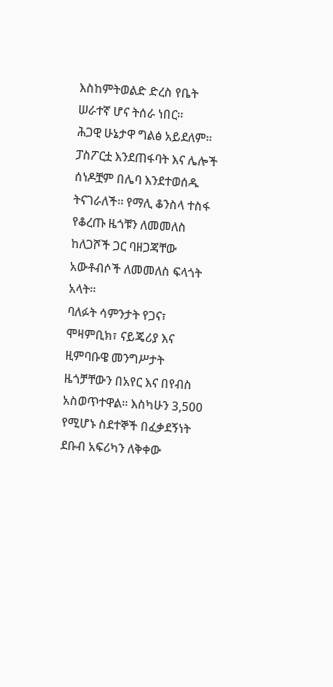እስከምትወልድ ድረስ የቤት ሠራተኛ ሆና ትሰራ ነበር።
ሕጋዊ ሁኔታዋ ግልፅ አይደለም። ፓስፖርቷ እንደጠፋባት እና ሌሎች ሰነዶቿም በሌባ እንደተወሰዱ ትናገራለች። የማሊ ቆንስላ ተስፋ የቆረጡ ዜጎቹን ለመመለስ ከለጋሾች ጋር ባዘጋጃቸው አውቶብሶች ለመመለስ ፍላጎት አላት።
ባለፉት ሳምንታት የጋና፣ ሞዛምቢክ፣ ናይጄሪያ እና ዚምባቡዌ መንግሥታት ዜጎቻቸውን በአየር እና በየብስ አስወጥተዋል። እስካሁን 3,500 የሚሆኑ ስደተኞች በፈቃደኝነት ደቡብ አፍሪካን ለቅቀው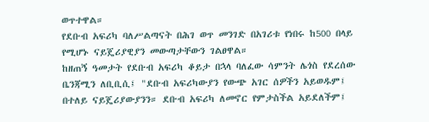ወጥተዋል።
የደቡብ አፍሪካ ባለሥልጣናት በሕገ ወጥ መንገድ በአገሪቱ የነበሩ ከ500 በላይ የሚሆኑ ናይጄሪያዊያን መውጣታቸውን ገልፀዋል።
ከዘጠኝ ዓመታት የደቡብ አፍሪካ ቆይታ በኋላ ባለፈው ሳምንት ሌጎስ የደረሰው ቤንጃሚን ለቢቢሲ፤ "ደቡብ አፍሪካውያን የውጭ አገር ሰዎችን አይወዱም፤ በተለይ ናይጄሪያውያንን። ደቡብ አፍሪካ ለመኖር የምታስችል አይደለችም፤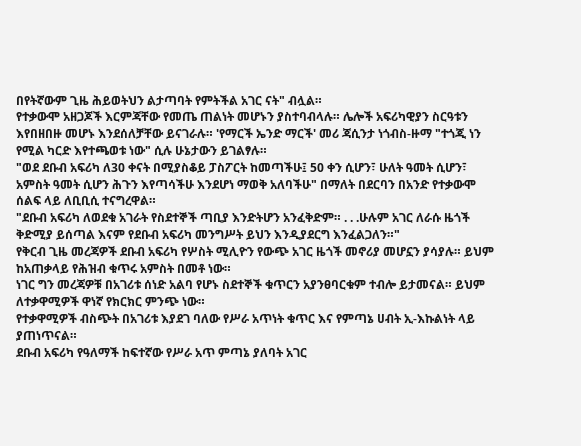በየትኛውም ጊዜ ሕይወትህን ልታጣባት የምትችል አገር ናት" ብሏል።
የተቃውሞ አዘጋጆች እርምጃቸው የመጤ ጠልነት መሆኑን ያስተባብላሉ። ሌሎች አፍሪካዊያን ስርዓቱን እየበዘበዙ መሆኑ እንደሰለቻቸው ይናገራሉ። 'የማርች ኤንድ ማርች' መሪ ጃሲንታ ነጎብስ-ዙማ "ተጎጂ ነን የሚል ካርድ እየተጫወቱ ነው" ሲሉ ሁኔታውን ይገልፃሉ።
"ወደ ደቡብ አፍሪካ ለ30 ቀናት በሚያስቆይ ፓስፖርት ከመጣችሁ፤ 50 ቀን ሲሆን፣ ሁለት ዓመት ሲሆን፣ አምስት ዓመት ሲሆን ሕጉን እየጣሳችሁ እንደሆነ ማወቅ አለባችሁ" በማለት በደርባን በአንድ የተቃውሞ ሰልፍ ላይ ለቢቢሲ ተናግረዋል።
"ደቡብ አፍሪካ ለወደቁ አገራት የስደተኞች ጣቢያ እንድትሆን አንፈቅድም። . . .ሁሉም አገር ለራሱ ዜጎች ቅድሚያ ይሰጣል እናም የደቡብ አፍሪካ መንግሥት ይህን እንዲያደርግ እንፈልጋለን።"
የቅርብ ጊዜ መረጃዎች ደቡብ አፍሪካ የሦስት ሚሊዮን የውጭ አገር ዜጎች መኖሪያ መሆኗን ያሳያሉ። ይህም ከአጠቃላይ የሕዝብ ቁጥሩ አምስት በመቶ ነው።
ነገር ግን መረጃዎቹ በአገሪቱ ሰነድ አልባ የሆኑ ስደተኞች ቁጥርን አያንፀባርቁም ተብሎ ይታመናል። ይህም ለተቃዋሚዎች ዋነኛ የክርክር ምንጭ ነው።
የተቃዋሚዎች ብስጭት በአገሪቱ እያደገ ባለው የሥራ አጥነት ቁጥር እና የምጣኔ ሀብት ኢ-እኩልነት ላይ ያጠነጥናል።
ደቡብ አፍሪካ የዓለማች ከፍተኛው የሥራ አጥ ምጣኔ ያለባት አገር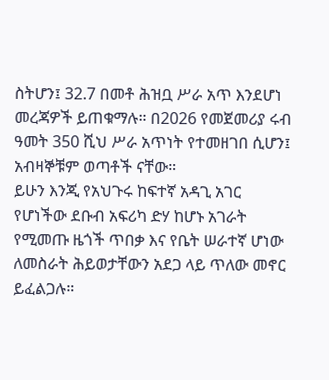ስትሆን፤ 32.7 በመቶ ሕዝቧ ሥራ አጥ እንደሆነ መረጃዎች ይጠቁማሉ። በ2026 የመጀመሪያ ሩብ ዓመት 350 ሺህ ሥራ አጥነት የተመዘገበ ሲሆን፤ አብዛኞቹም ወጣቶች ናቸው።
ይሁን እንጂ የአህጉሩ ከፍተኛ አዳጊ አገር የሆነችው ደቡብ አፍሪካ ድሃ ከሆኑ አገራት የሚመጡ ዜጎች ጥበቃ እና የቤት ሠራተኛ ሆነው ለመስራት ሕይወታቸውን አደጋ ላይ ጥለው መኖር ይፈልጋሉ።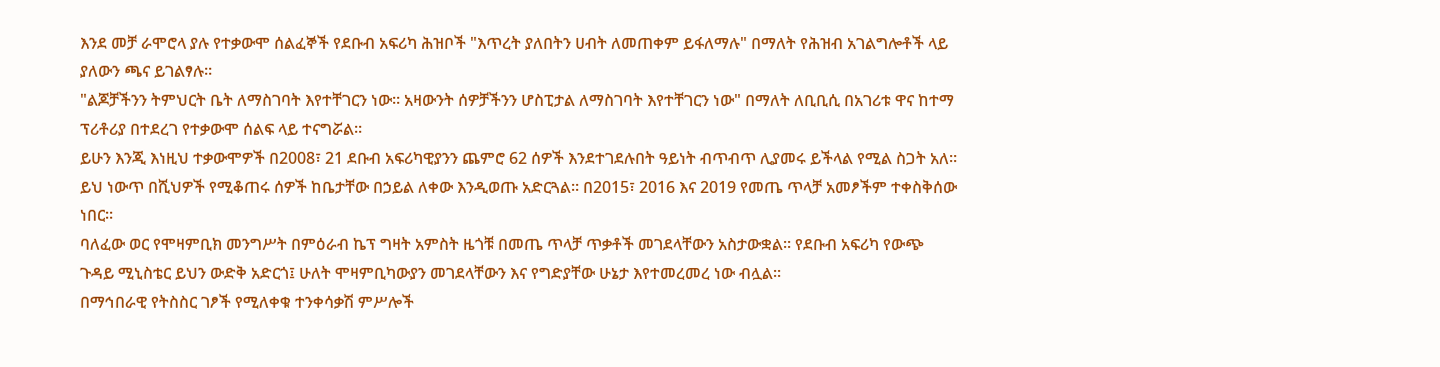እንደ መቻ ራሞሮላ ያሉ የተቃውሞ ሰልፈኞች የደቡብ አፍሪካ ሕዝቦች "እጥረት ያለበትን ሀብት ለመጠቀም ይፋለማሉ" በማለት የሕዝብ አገልግሎቶች ላይ ያለውን ጫና ይገልፃሉ።
"ልጆቻችንን ትምህርት ቤት ለማስገባት እየተቸገርን ነው። አዛውንት ሰዎቻችንን ሆስፒታል ለማስገባት እየተቸገርን ነው" በማለት ለቢቢሲ በአገሪቱ ዋና ከተማ ፕሪቶሪያ በተደረገ የተቃውሞ ሰልፍ ላይ ተናግሯል።
ይሁን እንጂ እነዚህ ተቃውሞዎች በ2008፣ 21 ደቡብ አፍሪካዊያንን ጨምሮ 62 ሰዎች እንደተገደሉበት ዓይነት ብጥብጥ ሊያመሩ ይችላል የሚል ስጋት አለ። ይህ ነውጥ በሺህዎች የሚቆጠሩ ሰዎች ከቤታቸው በኃይል ለቀው እንዲወጡ አድርጓል። በ2015፣ 2016 እና 2019 የመጤ ጥላቻ አመፆችም ተቀስቅሰው ነበር።
ባለፈው ወር የሞዛምቢክ መንግሥት በምዕራብ ኬፕ ግዛት አምስት ዜጎቹ በመጤ ጥላቻ ጥቃቶች መገደላቸውን አስታውቋል። የደቡብ አፍሪካ የውጭ ጉዳይ ሚኒስቴር ይህን ውድቅ አድርጎ፤ ሁለት ሞዛምቢካውያን መገደላቸውን እና የግድያቸው ሁኔታ እየተመረመረ ነው ብሏል።
በማኅበራዊ የትስስር ገፆች የሚለቀቁ ተንቀሳቃሽ ምሥሎች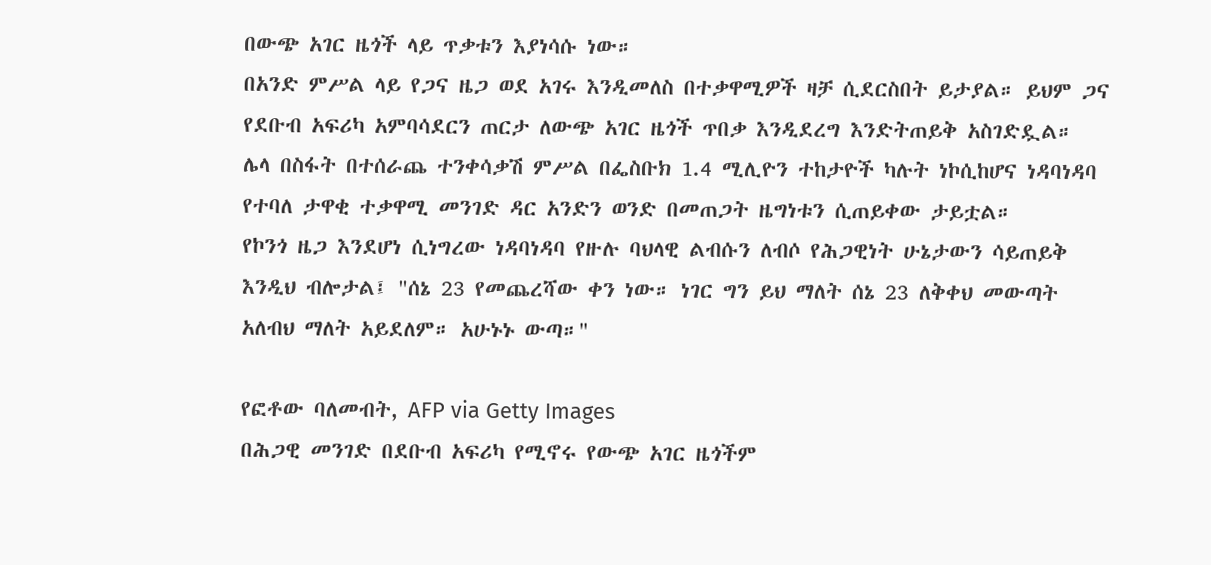በውጭ አገር ዜጎች ላይ ጥቃቱን እያነሳሱ ነው።
በአንድ ምሥል ላይ የጋና ዜጋ ወደ አገሩ እንዲመለስ በተቃዋሚዎች ዛቻ ሲደርስበት ይታያል። ይህም ጋና የደቡብ አፍሪካ አምባሳደርን ጠርታ ለውጭ አገር ዜጎች ጥበቃ እንዲደረግ እንድትጠይቅ አስገድዷል።
ሌላ በስፋት በተሰራጨ ተንቀሳቃሽ ምሥል በፌስቡክ 1.4 ሚሊዮን ተከታዮች ካሉት ነኮሲከሆና ነዳባነዳባ የተባለ ታዋቂ ተቃዋሚ መንገድ ዳር አንድን ወንድ በመጠጋት ዜግነቱን ሲጠይቀው ታይቷል።
የኮንጎ ዜጋ እንደሆነ ሲነግረው ነዳባነዳባ የዙሉ ባህላዊ ልብሱን ለብሶ የሕጋዊነት ሁኔታውን ሳይጠይቅ እንዲህ ብሎታል፤ "ሰኔ 23 የመጨረሻው ቀን ነው። ነገር ግን ይህ ማለት ሰኔ 23 ለቅቀህ መውጣት አለብህ ማለት አይደለም። አሁኑኑ ውጣ።"

የፎቶው ባለመብት, AFP via Getty Images
በሕጋዊ መንገድ በደቡብ አፍሪካ የሚኖሩ የውጭ አገር ዜጎችም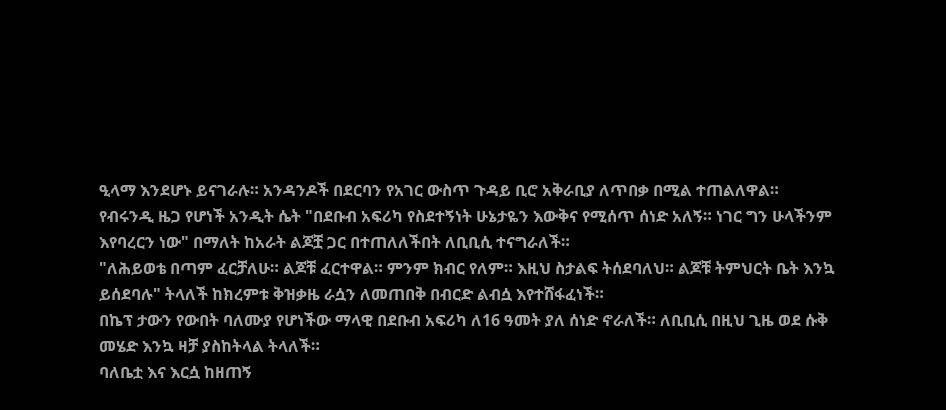ዒላማ እንደሆኑ ይናገራሉ። አንዳንዶች በደርባን የአገር ውስጥ ጉዳይ ቢሮ አቅራቢያ ለጥበቃ በሚል ተጠልለዋል።
የብሩንዲ ዜጋ የሆነች አንዲት ሴት "በደቡብ አፍሪካ የስደተኝነት ሁኔታዬን እውቅና የሚሰጥ ሰነድ አለኝ። ነገር ግን ሁላችንም እየባረርን ነው" በማለት ከአራት ልጆቿ ጋር በተጠለለችበት ለቢቢሲ ተናግራለች።
"ለሕይወቴ በጣም ፈርቻለሁ። ልጆቹ ፈርተዋል። ምንም ክብር የለም። እዚህ ስታልፍ ትሰደባለህ። ልጆቹ ትምህርት ቤት እንኳ ይሰደባሉ" ትላለች ከክረምቱ ቅዝቃዜ ራሷን ለመጠበቅ በብርድ ልብሷ እየተሸፋፈነች።
በኬፕ ታውን የውበት ባለሙያ የሆነችው ማላዊ በደቡብ አፍሪካ ለ16 ዓመት ያለ ሰነድ ኖራለች። ለቢቢሲ በዚህ ጊዜ ወደ ሱቅ መሄድ እንኳ ዛቻ ያስከትላል ትላለች።
ባለቤቷ እና እርሷ ከዘጠኝ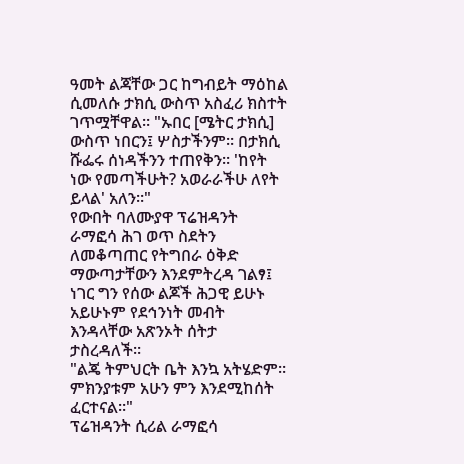ዓመት ልጃቸው ጋር ከግብይት ማዕከል ሲመለሱ ታክሲ ውስጥ አስፈሪ ክስተት ገጥሟቸዋል። "ኡበር [ሜትር ታክሲ] ውስጥ ነበርን፤ ሦስታችንም። በታክሲ ሹፌሩ ሰነዳችንን ተጠየቅን። 'ከየት ነው የመጣችሁት? አወራራችሁ ለየት ይላል' አለን።"
የውበት ባለሙያዋ ፕሬዝዳንት ራማፎሳ ሕገ ወጥ ስደትን ለመቆጣጠር የትግበራ ዕቅድ ማውጣታቸውን እንደምትረዳ ገልፃ፤ ነገር ግን የሰው ልጆች ሕጋዊ ይሁኑ አይሁኑም የደኅንነት መብት እንዳላቸው አጽንኦት ሰትታ ታስረዳለች።
"ልጄ ትምህርት ቤት እንኳ አትሄድም። ምክንያቱም አሁን ምን እንደሚከሰት ፈርተናል።"
ፕሬዝዳንት ሲሪል ራማፎሳ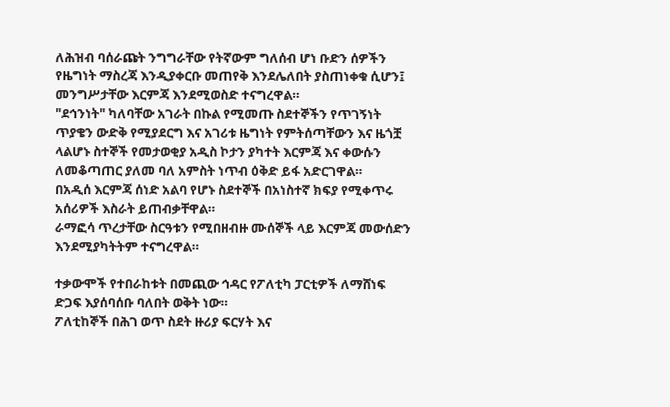ለሕዝብ ባሰራጩት ንግግራቸው የትኛውም ግለሰብ ሆነ ቡድን ሰዎችን የዜግነት ማስረጃ እንዲያቀርቡ መጠየቅ እንደሌለበት ያስጠነቀቁ ሲሆን፤ መንግሥታቸው እርምጃ እንደሚወስድ ተናግረዋል።
"ደኅንነት" ካለባቸው አገራት በኩል የሚመጡ ስደተኞችን የጥገኝነት ጥያቄን ውድቅ የሚያደርግ እና አገሪቱ ዜግነት የምትሰጣቸውን እና ዜጎቿ ላልሆኑ ስተኞች የመታወቂያ አዲስ ኮታን ያካተት እርምጃ እና ቀውሱን ለመቆጣጠር ያለመ ባለ አምስት ነጥብ ዕቅድ ይፋ አድርገዋል።
በአዲሰ እርምጃ ሰነድ አልባ የሆኑ ስደተኞች በአነስተኛ ክፍያ የሚቀጥሩ አሰሪዎች እስራት ይጠብቃቸዋል።
ራማፎሳ ጥረታቸው ስርዓቱን የሚበዘብዙ ሙሰኞች ላይ እርምጃ መውሰድን እንደሚያካትትም ተናግረዋል።

ተቃውሞች የተበራከቱት በመጪው ኅዳር የፖለቲካ ፓርቲዎች ለማሸነፍ ድጋፍ እያሰባሰቡ ባለበት ወቅት ነው።
ፖለቲከኞች በሕገ ወጥ ስደት ዙሪያ ፍርሃት እና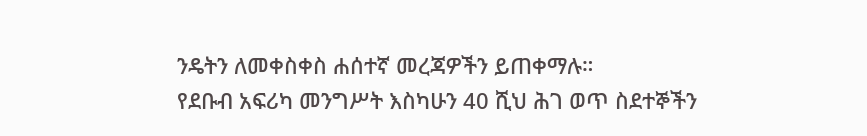ንዴትን ለመቀስቀስ ሐሰተኛ መረጃዎችን ይጠቀማሉ።
የደቡብ አፍሪካ መንግሥት እስካሁን 40 ሺህ ሕገ ወጥ ስደተኞችን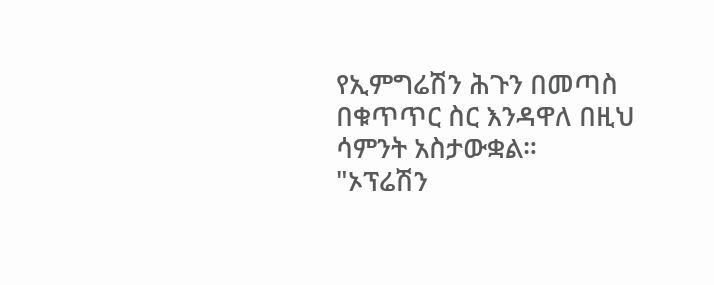የኢምግሬሽን ሕጉን በመጣስ በቁጥጥር ስር እንዳዋለ በዚህ ሳምንት አስታውቋል።
"ኦፕሬሽን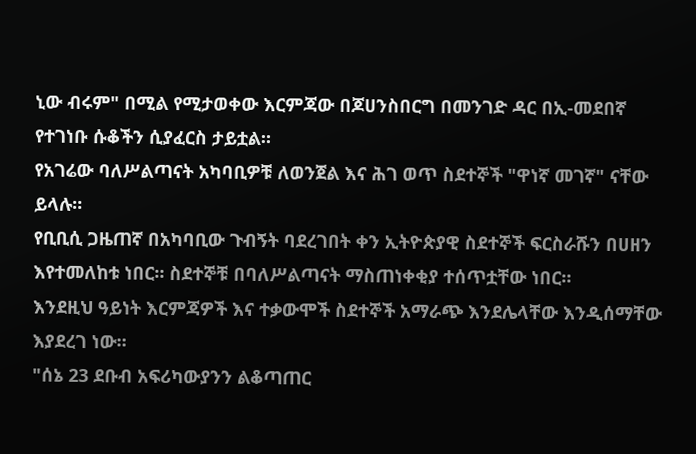ኒው ብሩም" በሚል የሚታወቀው እርምጃው በጆሀንስበርግ በመንገድ ዳር በኢ-መደበኛ የተገነቡ ሱቆችን ሲያፈርስ ታይቷል።
የአገሬው ባለሥልጣናት አካባቢዎቹ ለወንጀል እና ሕገ ወጥ ስደተኞች "ዋነኛ መገኛ" ናቸው ይላሉ።
የቢቢሲ ጋዜጠኛ በአካባቢው ጉብኝት ባደረገበት ቀን ኢትዮጵያዊ ስደተኞች ፍርስራሹን በሀዘን እየተመለከቱ ነበር። ስደተኞቹ በባለሥልጣናት ማስጠነቀቂያ ተሰጥቷቸው ነበር።
እንደዚህ ዓይነት እርምጃዎች እና ተቃውሞች ስደተኞች አማራጭ እንደሌላቸው እንዲሰማቸው እያደረገ ነው።
"ሰኔ 23 ደቡብ አፍሪካውያንን ልቆጣጠር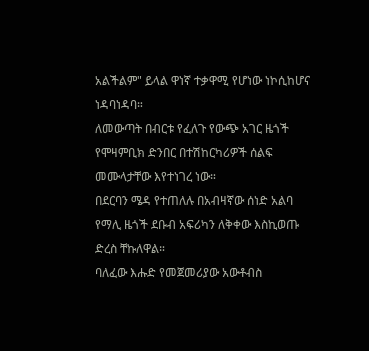አልችልም" ይላል ዋነኛ ተቃዋሚ የሆነው ነኮሲከሆና ነዳባነዳባ።
ለመውጣት በብርቱ የፈለጉ የውጭ አገር ዜጎች የሞዛምቢክ ድንበር በተሽከርካሪዎች ሰልፍ መሙላታቸው እየተነገረ ነው።
በደርባን ሜዳ የተጠለሉ በአብዛኛው ሰነድ አልባ የማሊ ዜጎች ደቡብ አፍሪካን ለቅቀው እስኪወጡ ድረስ ቸኩለዋል።
ባለፈው እሑድ የመጀመሪያው አውቶብስ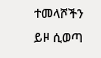ተመላሾችን ይዞ ሲወጣ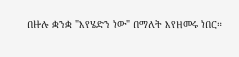በዙሉ ቋንቋ "እየሄድን ነው" በማለት እየዘመሩ ነበር።